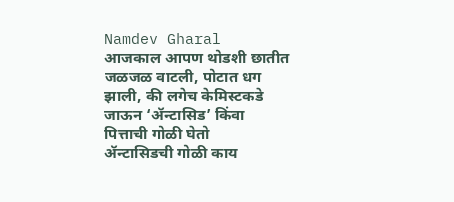Namdev Gharal
आजकाल आपण थोडशी छातीत जळजळ वाटली, पोटात धग झाली, की लगेच केमिस्टकडे जाऊन ‘ॲन्टासिड’ किंवा पित्ताची गोळी घेतो
ॲन्टासिडची गोळी काय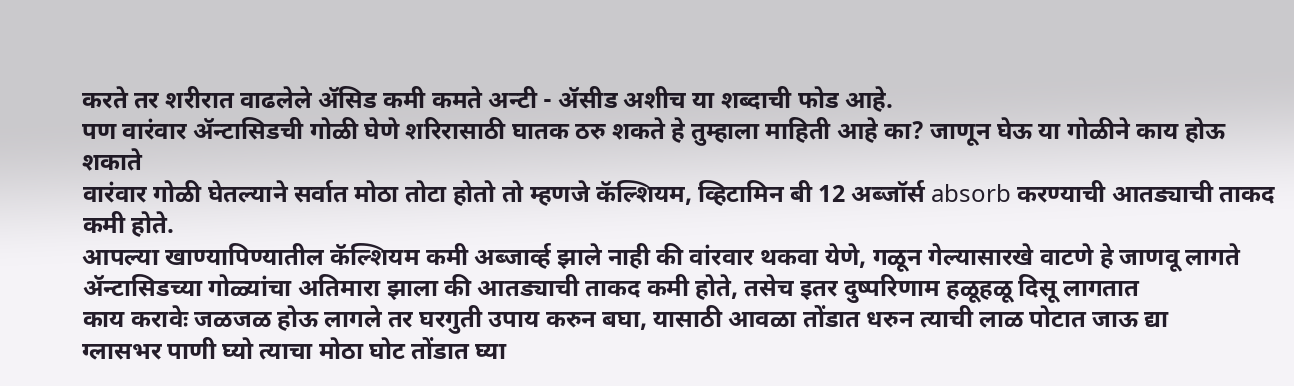करते तर शरीरात वाढलेले ॲसिड कमी कमते अन्टी - ॲसीड अशीच या शब्दाची फोड आहे.
पण वारंवार ॲन्टासिडची गोळी घेणे शरिरासाठी घातक ठरु शकते हे तुम्हाला माहिती आहे का? जाणून घेऊ या गोळीने काय होऊ शकाते
वारंवार गोळी घेतल्याने सर्वात मोठा तोटा होतो तो म्हणजे कॅल्शियम, व्हिटामिन बी 12 अब्जॉर्स absorb करण्याची आतड्याची ताकद कमी होते.
आपल्या खाण्यापिण्यातील कॅल्शियम कमी अब्जार्व्ह झाले नाही की वांरवार थकवा येणे, गळून गेल्यासारखे वाटणे हे जाणवू लागते
ॲन्टासिडच्या गोळ्यांचा अतिमारा झाला की आतड्याची ताकद कमी होते, तसेच इतर दुष्परिणाम हळूहळू दिसू लागतात
काय करावेः जळजळ होऊ लागले तर घरगुती उपाय करुन बघा, यासाठी आवळा तोंडात धरुन त्याची लाळ पोटात जाऊ द्या
ग्लासभर पाणी घ्यो त्याचा मोठा घोट तोंडात घ्या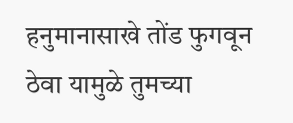हनुमानासाखे तोंड फुगवून ठेवा यामुळे तुमच्या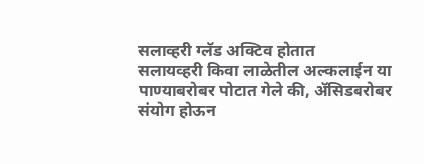सलाव्हरी ग्लॅड अक्टिव होतात
सलायव्हरी किवा लाळेतील अल्कलाईन या पाण्याबरोबर पोटात गेले की, ॲसिडबरोबर संयोग होऊन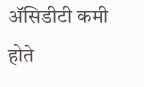ॲसिडीटी कमी होते